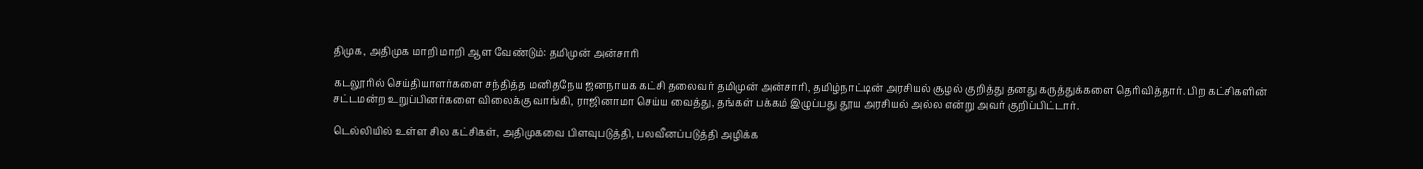திமுக, அதிமுக மாறி மாறி ஆள வேண்டும்: தமிமுன் அன்சாரி

கடலூரில் செய்தியாளர்களை சந்தித்த மனிதநேய ஜனநாயக கட்சி தலைவர் தமிமுன் அன்சாரி, தமிழ்நாட்டின் அரசியல் சூழல் குறித்து தனது கருத்துக்களை தெரிவித்தார். பிற கட்சிகளின் சட்டமன்ற உறுப்பினர்களை விலைக்கு வாங்கி, ராஜினாமா செய்ய வைத்து, தங்கள் பக்கம் இழுப்பது தூய அரசியல் அல்ல என்று அவர் குறிப்பிட்டார்.

டெல்லியில் உள்ள சில கட்சிகள், அதிமுகவை பிளவுபடுத்தி, பலவீனப்படுத்தி அழிக்க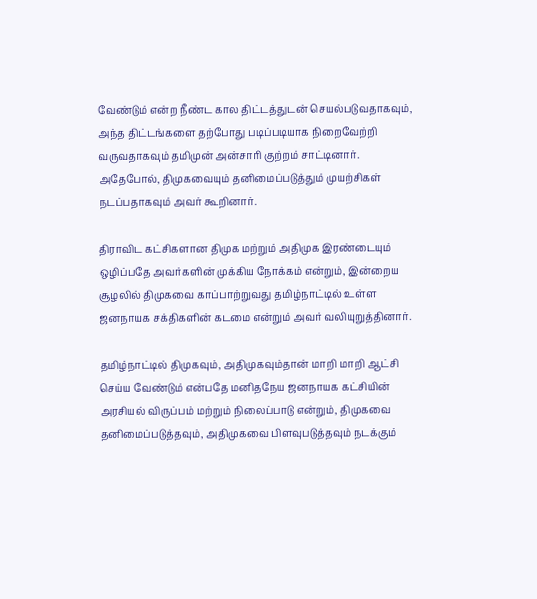வேண்டும் என்ற நீண்ட கால திட்டத்துடன் செயல்படுவதாகவும், அந்த திட்டங்களை தற்போது படிப்படியாக நிறைவேற்றி வருவதாகவும் தமிமுன் அன்சாரி குற்றம் சாட்டினார். அதேபோல், திமுகவையும் தனிமைப்படுத்தும் முயற்சிகள் நடப்பதாகவும் அவர் கூறினார்.

திராவிட கட்சிகளான திமுக மற்றும் அதிமுக இரண்டையும் ஒழிப்பதே அவர்களின் முக்கிய நோக்கம் என்றும், இன்றைய சூழலில் திமுகவை காப்பாற்றுவது தமிழ்நாட்டில் உள்ள ஜனநாயக சக்திகளின் கடமை என்றும் அவர் வலியுறுத்தினார்.

தமிழ்நாட்டில் திமுகவும், அதிமுகவும்தான் மாறி மாறி ஆட்சி செய்ய வேண்டும் என்பதே மனிதநேய ஜனநாயக கட்சியின் அரசியல் விருப்பம் மற்றும் நிலைப்பாடு என்றும், திமுகவை தனிமைப்படுத்தவும், அதிமுகவை பிளவுபடுத்தவும் நடக்கும்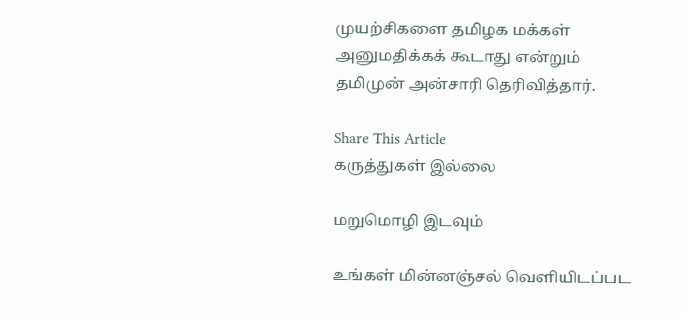முயற்சிகளை தமிழக மக்கள் அனுமதிக்கக் கூடாது என்றும் தமிமுன் அன்சாரி தெரிவித்தார்.

Share This Article
கருத்துகள் இல்லை

மறுமொழி இடவும்

உங்கள் மின்னஞ்சல் வெளியிடப்பட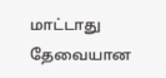மாட்டாது தேவையான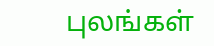புலங்கள்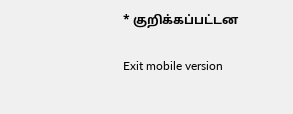* குறிக்கப்பட்டன

Exit mobile version